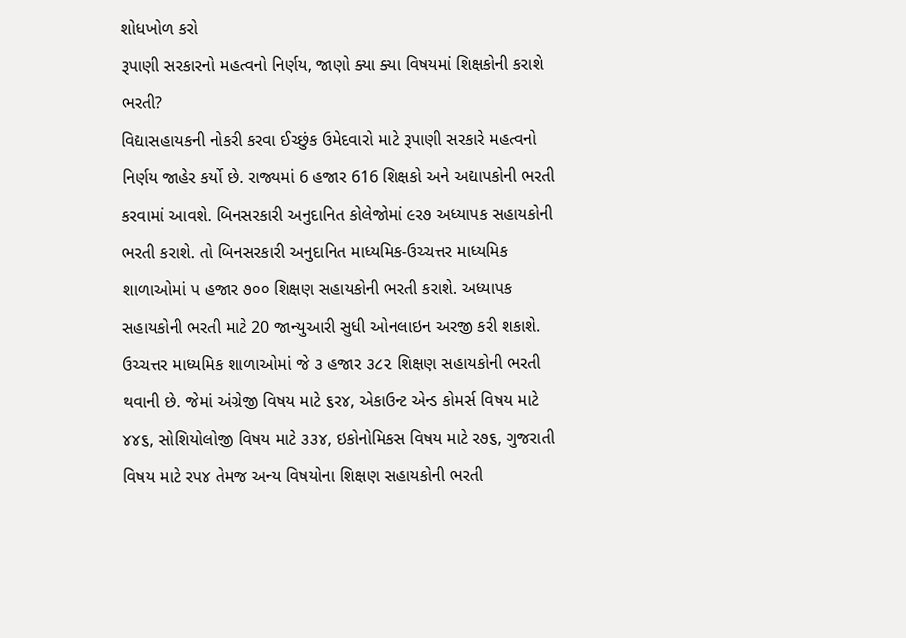શોધખોળ કરો
રૂપાણી સરકારનો મહત્વનો નિર્ણય, જાણો ક્યા ક્યા વિષયમાં શિક્ષકોની કરાશે ભરતી?
વિદ્યાસહાયકની નોકરી કરવા ઈચ્છુંક ઉમેદવારો માટે રૂપાણી સરકારે મહત્વનો નિર્ણય જાહેર કર્યો છે. રાજ્યમાં 6 હજાર 616 શિક્ષકો અને અદ્યાપકોની ભરતી કરવામાં આવશે. બિનસરકારી અનુદાનિત કોલેજોમાં ૯ર૭ અધ્યાપક સહાયકોની ભરતી કરાશે. તો બિનસરકારી અનુદાનિત માધ્યમિક-ઉચ્ચત્તર માધ્યમિક શાળાઓમાં પ હજાર ૭૦૦ શિક્ષણ સહાયકોની ભરતી કરાશે. અધ્યાપક સહાયકોની ભરતી માટે 20 જાન્યુઆરી સુધી ઓનલાઇન અરજી કરી શકાશે. ઉચ્ચત્તર માધ્યમિક શાળાઓમાં જે ૩ હજાર ૩૮૨ શિક્ષણ સહાયકોની ભરતી થવાની છે. જેમાં અંગ્રેજી વિષય માટે ૬ર૪, એકાઉન્ટ એન્ડ કોમર્સ વિષય માટે ૪૪૬, સોશિયોલોજી વિષય માટે ૩૩૪, ઇકોનોમિકસ વિષય માટે ર૭૬, ગુજરાતી વિષય માટે રપ૪ તેમજ અન્ય વિષયોના શિક્ષણ સહાયકોની ભરતી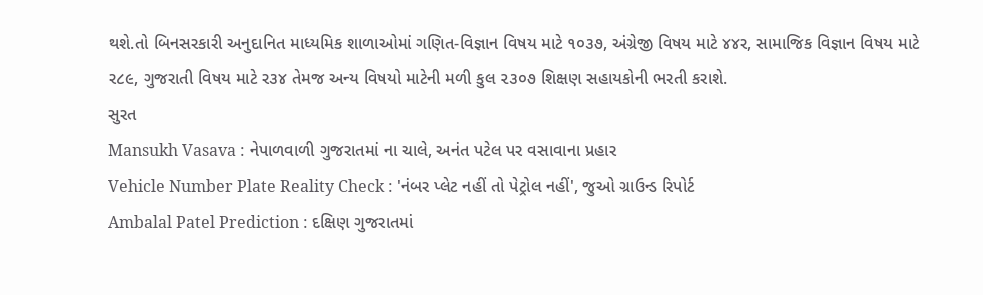થશે.તો બિનસરકારી અનુદાનિત માધ્યમિક શાળાઓમાં ગણિત-વિજ્ઞાન વિષય માટે ૧૦૩૭, અંગ્રેજી વિષય માટે ૪૪ર, સામાજિક વિજ્ઞાન વિષય માટે ર૮૯, ગુજરાતી વિષય માટે ર૩૪ તેમજ અન્ય વિષયો માટેની મળી કુલ ૨૩૦૭ શિક્ષણ સહાયકોની ભરતી કરાશે.
સુરત
Mansukh Vasava : નેપાળવાળી ગુજરાતમાં ના ચાલે, અનંત પટેલ પર વસાવાના પ્રહાર
Vehicle Number Plate Reality Check : 'નંબર પ્લેટ નહીં તો પેટ્રોલ નહીં', જુઓ ગ્રાઉન્ડ રિપોર્ટ
Ambalal Patel Prediction : દક્ષિણ ગુજરાતમાં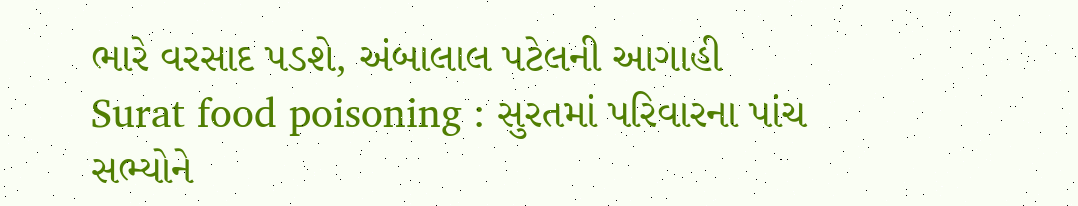ભારે વરસાદ પડશે, અંબાલાલ પટેલની આગાહી
Surat food poisoning : સુરતમાં પરિવારના પાંચ સભ્યોને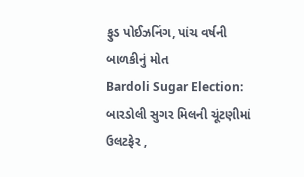ફુડ પોઈઝનિંગ, પાંચ વર્ષની બાળકીનું મોત
Bardoli Sugar Election: બારડોલી સુગર મિલની ચૂંટણીમાં ઉલટફેર ,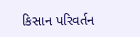કિસાન પરિવર્તન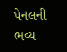પેનલની ભવ્ય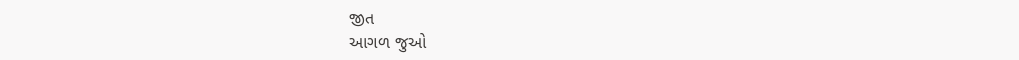જીત
આગળ જુઓ